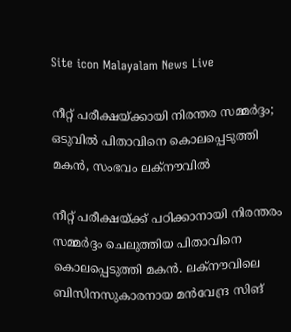Site icon Malayalam News Live

നീറ്റ് പരീക്ഷയ്ക്കായി നിരന്തര സമ്മർദ്ദം; ഒടുവിൽ പിതാവിനെ കൊലപ്പെടുത്തി മകൻ, സംഭവം ലക്‌നൗവിൽ

നീറ്റ് പരീക്ഷയ്ക്ക് പഠിക്കാനായി നിരന്തരം സമ്മർദ്ദം ചെലുത്തിയ പിതാവിനെ കൊലപ്പെടുത്തി മകൻ. ലക്‌നൗവിലെ ബിസിനസുകാരനായ മൻവേന്ദ്ര സിങ്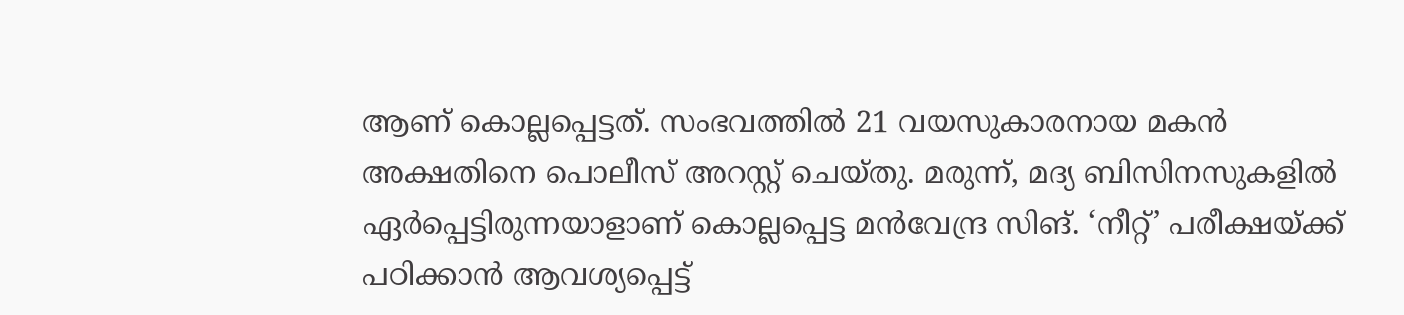ആണ് കൊല്ലപ്പെട്ടത്. സംഭവത്തിൽ 21 വയസുകാരനായ മകൻ അക്ഷതിനെ പൊലീസ് അറസ്റ്റ് ചെയ്തു. മരുന്ന്, മദ്യ ബിസിനസുകളിൽ ഏർപ്പെട്ടിരുന്നയാളാണ് കൊല്ലപ്പെട്ട മൻവേന്ദ്ര സിങ്. ‘നീറ്റ്’ പരീക്ഷയ്ക്ക് പഠിക്കാൻ ആവശ്യപ്പെട്ട്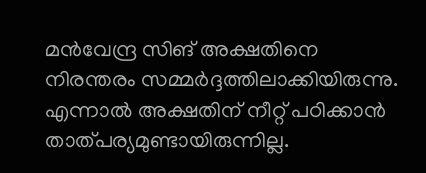മൻവേന്ദ്ര സിങ് അക്ഷതിനെ നിരന്തരം സമ്മർദ്ദത്തിലാക്കിയിരുന്നു. എന്നാൽ അക്ഷതിന് നീറ്റ് പഠിക്കാൻ താത്പര്യമുണ്ടായിരുന്നില്ല.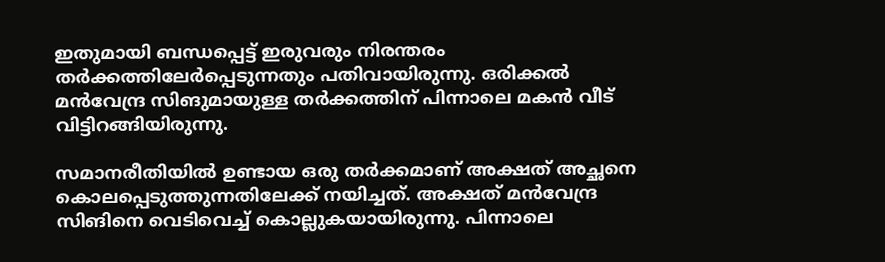ഇതുമായി ബന്ധപ്പെട്ട് ഇരുവരും നിരന്തരം തർക്കത്തിലേർപ്പെടുന്നതും പതിവായിരുന്നു. ഒരിക്കൽ മൻവേന്ദ്ര സിങുമായുള്ള തർക്കത്തിന് പിന്നാലെ മകൻ വീട് വിട്ടിറങ്ങിയിരുന്നു.

സമാനരീതിയിൽ ഉണ്ടായ ഒരു തർക്കമാണ് അക്ഷത് അച്ഛനെ കൊലപ്പെടുത്തുന്നതിലേക്ക് നയിച്ചത്. അക്ഷത് മൻവേന്ദ്ര സിങിനെ വെടിവെച്ച് കൊല്ലുകയായിരുന്നു. പിന്നാലെ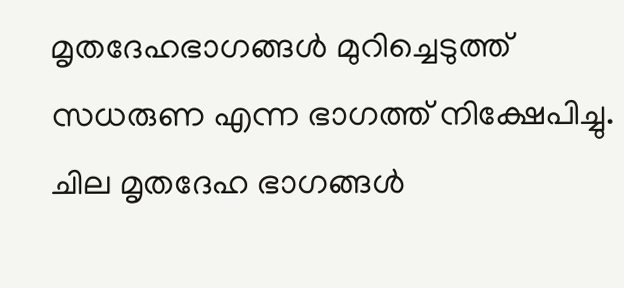മൃതദേഹഭാഗങ്ങൾ മുറിച്ചെടുത്ത് സധരുണ എന്ന ഭാഗത്ത് നിക്ഷേപിച്ചു. ചില മൃതദേഹ ഭാഗങ്ങൾ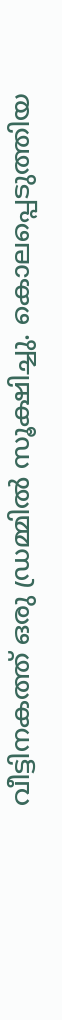വീട്ടിനകത്ത് ഒരു ഡ്രമ്മിൽ സൂക്ഷിച്ചു. കൊലപ്പെടുത്തിയ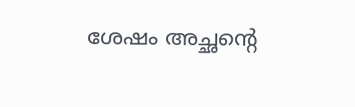ശേഷം അച്ഛന്റെ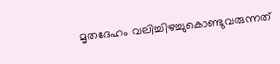മൃതദേഹം വലിച്ചിഴച്ചുകൊണ്ടുവരുന്നത്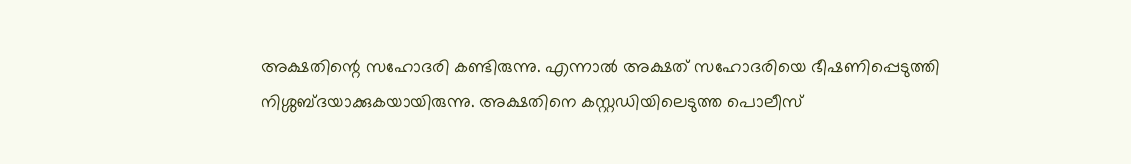അക്ഷതിന്റെ സഹോദരി കണ്ടിരുന്നു. എന്നാൽ അക്ഷത് സഹോദരിയെ ഭീഷണിപ്പെടുത്തി നിശ്ശബ്ദയാക്കുകയായിരുന്നു. അക്ഷതിനെ കസ്റ്റഡിയിലെടുത്ത പൊലീസ്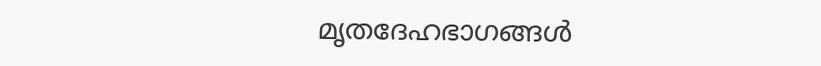മൃതദേഹഭാഗങ്ങൾ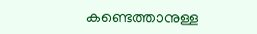കണ്ടെത്താനുള്ള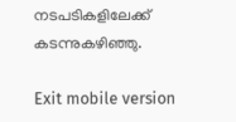നടപടികളിലേക്ക് കടന്നുകഴിഞ്ഞു.

Exit mobile version